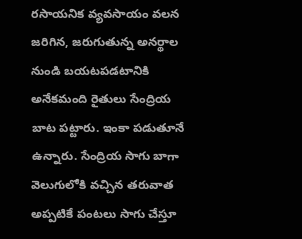రసాయనిక వ్యవసాయం వలన జరిగిన, జరుగుతున్న అనర్థాల నుండి బయటపడటానికి అనేకమంది రైతులు సేంద్రియ బాట పట్టారు. ఇంకా పడుతూనే ఉన్నారు. సేంద్రియ సాగు బాగా వెలుగులోకి వచ్చిన తరువాత అప్పటికే పంటలు సాగు చేస్తూ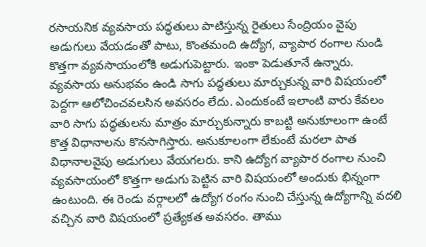రసాయనిక వ్యవసాయ పద్ధతులు పాటిస్తున్న రైతులు సేంద్రియం వైపు అడుగులు వేయడంతో పాటు, కొంతమంది ఉద్యోగ, వ్యాపార రంగాల నుండి కొత్తగా వ్యవసాయంలోకి అడుగుపెట్టారు. ఇంకా పెడుతూనే ఉన్నారు. వ్యవసాయ అనుభవం ఉండి సాగు పద్ధతులు మార్చుకున్న వారి విషయంలో పెద్దగా ఆలోచించవలసిన అవసరం లేదు. ఎందుకంటే ఇలాంటి వారు కేవలం వారి సాగు పద్ధతులను మాత్రం మార్చుకున్నారు కాబట్టి అనుకూలంగా ఉంటే కొత్త విధానాలను కొనసాగిస్తారు. అనుకూలంగా లేకుంటే మరలా పాత విధానాలవైపు అడుగులు వేయగలరు. కాని ఉద్యోగ వ్యాపార రంగాల నుంచి వ్యవసాయంలో కొత్తగా అడుగు పెట్టిన వారి విషయంలో అందుకు భిన్నంగా ఉంటుంది. ఈ రెండు వర్గాలలో ఉద్యోగ రంగం నుంచి చేస్తున్న ఉద్యోగాన్ని వదలి వచ్చిన వారి విషయంలో ప్రత్యేకత అవసరం. తాము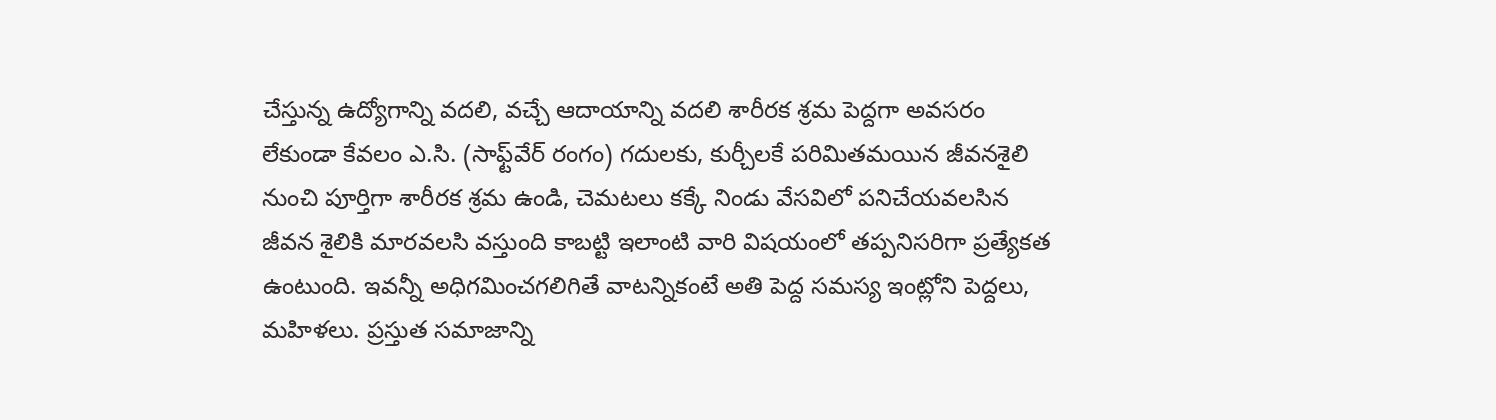చేస్తున్న ఉద్యోగాన్ని వదలి, వచ్చే ఆదాయాన్ని వదలి శారీరక శ్రమ పెద్దగా అవసరం లేకుండా కేవలం ఎ.సి. (సాఫ్ట్‌వేర్‌ రంగం) గదులకు, కుర్చీలకే పరిమితమయిన జీవనశైలి నుంచి పూర్తిగా శారీరక శ్రమ ఉండి, చెమటలు కక్కే నిండు వేసవిలో పనిచేయవలసిన జీవన శైలికి మారవలసి వస్తుంది కాబట్టి ఇలాంటి వారి విషయంలో తప్పనిసరిగా ప్రత్యేకత ఉంటుంది. ఇవన్నీ అధిగమించగలిగితే వాటన్నికంటే అతి పెద్ద సమస్య ఇంట్లోని పెద్దలు, మహిళలు. ప్రస్తుత సమాజాన్ని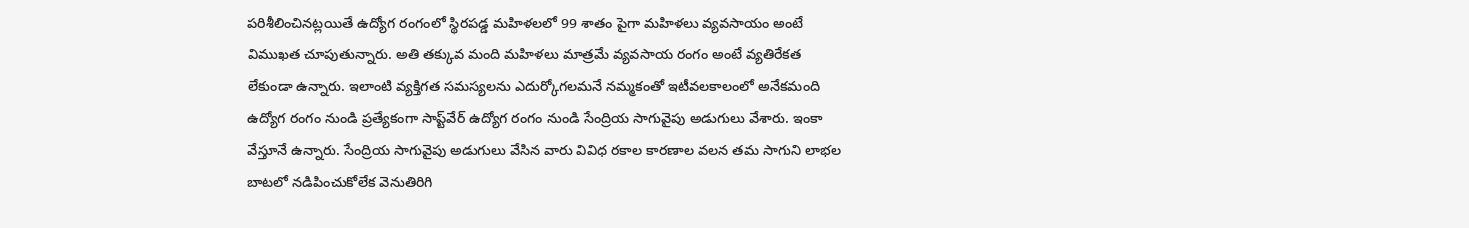పరిశీలించినట్లయితే ఉద్యోగ రంగంలో స్థిరపడ్డ మహిళలలో 99 శాతం పైగా మహిళలు వ్యవసాయం అంటే విముఖత చూపుతున్నారు. అతి తక్కువ మంది మహిళలు మాత్రమే వ్యవసాయ రంగం అంటే వ్యతిరేకత లేకుండా ఉన్నారు. ఇలాంటి వ్యక్తిగత సమస్యలను ఎదుర్కోగలమనే నమ్మకంతో ఇటీవలకాలంలో అనేకమంది ఉద్యోగ రంగం నుండి ప్రత్యేకంగా సాప్ట్‌వేర్‌ ఉద్యోగ రంగం నుండి సేంద్రియ సాగువైపు అడుగులు వేశారు. ఇంకా వేస్తూనే ఉన్నారు. సేంద్రియ సాగువైపు అడుగులు వేసిన వారు వివిధ రకాల కారణాల వలన తమ సాగుని లాభల బాటలో నడిపించుకోలేక వెనుతిరిగి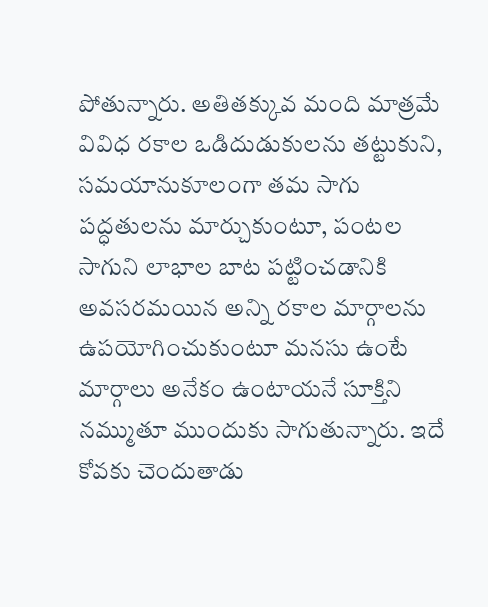పోతున్నారు. అతితక్కువ మంది మాత్రమే వివిధ రకాల ఒడిదుడుకులను తట్టుకుని, సమయానుకూలంగా తమ సాగు పద్ధతులను మార్చుకుంటూ, పంటల సాగుని లాభాల బాట పట్టించడానికి అవసరమయిన అన్ని రకాల మార్గాలను ఉపయోగించుకుంటూ మనసు ఉంటే మార్గాలు అనేకం ఉంటాయనే సూక్తిని నమ్ముతూ ముందుకు సాగుతున్నారు. ఇదే కోవకు చెందుతాడు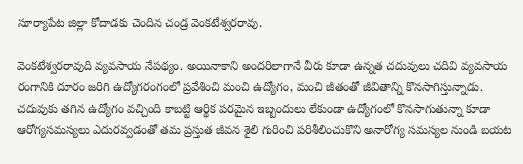సూర్యాపేట జిల్లా కోదాడకు చెందిన చండ్ర వెంకటేశ్వరరావు.

వెంకటేశ్వరరావుది వ్యవసాయ నేపథ్యం. అయినాకాని అందరిలాగానే వీరు కూడా ఉన్నత చదువులు చదివి వ్యవసాయ రంగానికి దూరం జరిగి ఉద్యోగరంగంలో ప్రవేశించి మంచి ఉద్యోగం, మంచి జీతంతో జీవితాన్ని కొనసాగిస్తున్నాడు. చదువుకు తగిన ఉద్యోగం వచ్చింది కాబట్టి ఆర్థిక పరమైన ఇబ్బందులు లేకుండా ఉద్యోగంలో కొనసాగుతున్నా కూడా ఆరోగ్యసమస్యలు ఎదురవ్వడంతో తమ ప్రస్తుత జీవన శైలి గురించి పరిశీలించుకొని అనారోగ్య సమస్యల నుండి బయట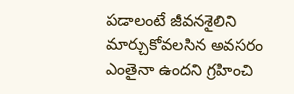పడాలంటే జీవనశైలిని మార్చుకోవలసిన అవసరం ఎంతైనా ఉందని గ్రహించి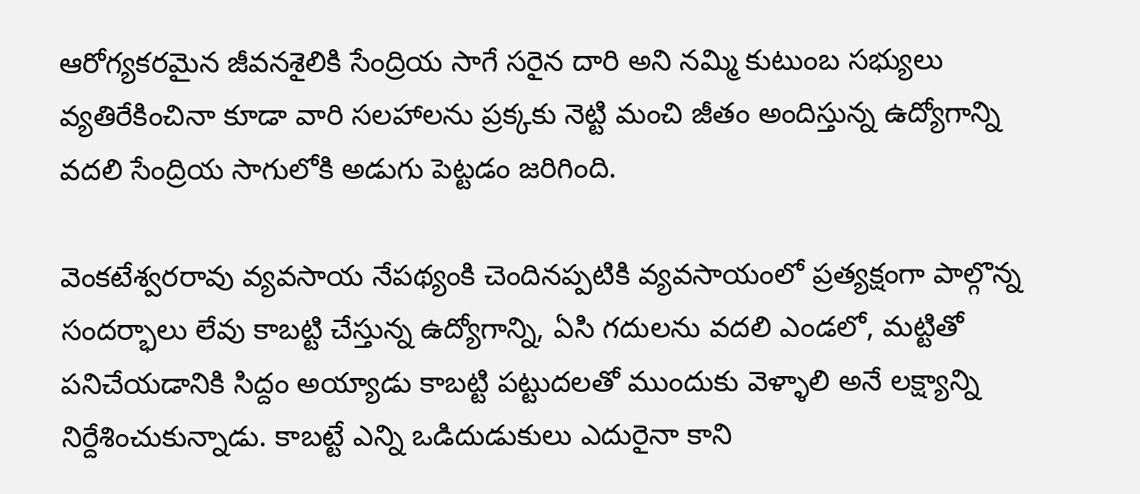ఆరోగ్యకరమైన జీవనశైలికి సేంద్రియ సాగే సరైన దారి అని నమ్మి కుటుంబ సభ్యులు వ్యతిరేకించినా కూడా వారి సలహాలను ప్రక్కకు నెట్టి మంచి జీతం అందిస్తున్న ఉద్యోగాన్ని వదలి సేంద్రియ సాగులోకి అడుగు పెట్టడం జరిగింది.

వెంకటేశ్వరరావు వ్యవసాయ నేపథ్యంకి చెందినప్పటికి వ్యవసాయంలో ప్రత్యక్షంగా పాల్గొన్న సందర్భాలు లేవు కాబట్టి చేస్తున్న ఉద్యోగాన్ని, ఏసి గదులను వదలి ఎండలో, మట్టితో పనిచేయడానికి సిద్దం అయ్యాడు కాబట్టి పట్టుదలతో ముందుకు వెళ్ళాలి అనే లక్ష్యాన్ని నిర్దేశించుకున్నాడు. కాబట్టే ఎన్ని ఒడిదుడుకులు ఎదురైనా కాని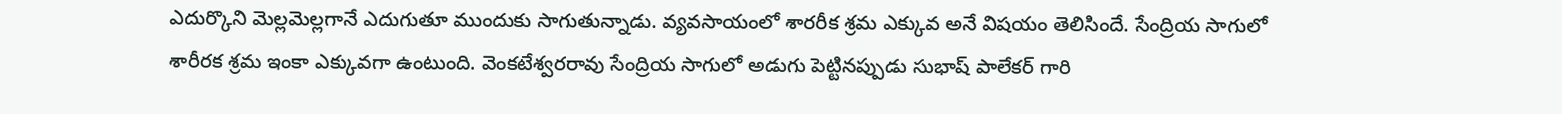ఎదుర్కొని మెల్లమెల్లగానే ఎదుగుతూ ముందుకు సాగుతున్నాడు. వ్యవసాయంలో శారరీక శ్రమ ఎక్కువ అనే విషయం తెలిసిందే. సేంద్రియ సాగులో శారీరక శ్రమ ఇంకా ఎక్కువగా ఉంటుంది. వెంకటేశ్వరరావు సేంద్రియ సాగులో అడుగు పెట్టినప్పుడు సుభాష్‌ పాలేకర్‌ గారి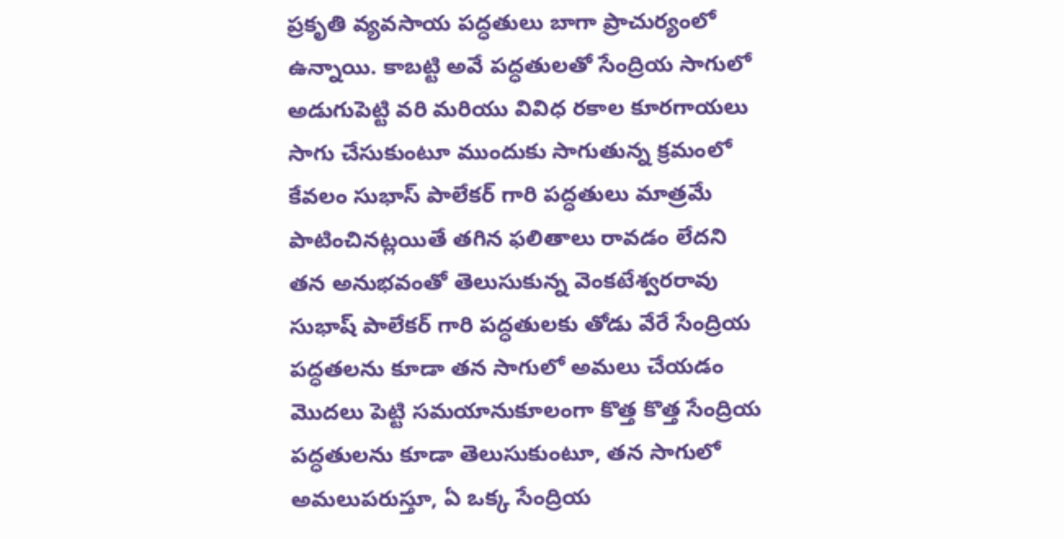ప్రకృతి వ్యవసాయ పద్ధతులు బాగా ప్రాచుర్యంలో ఉన్నాయి. కాబట్టి అవే పద్ధతులతో సేంద్రియ సాగులో అడుగుపెట్టి వరి మరియు వివిధ రకాల కూరగాయలు సాగు చేసుకుంటూ ముందుకు సాగుతున్న క్రమంలో కేవలం సుభాస్‌ పాలేకర్‌ గారి పద్ధతులు మాత్రమే పాటించినట్లయితే తగిన ఫలితాలు రావడం లేదని తన అనుభవంతో తెలుసుకున్న వెంకటేశ్వరరావు సుభాష్‌ పాలేకర్‌ గారి పద్ధతులకు తోడు వేరే సేంద్రియ పద్ధతలను కూడా తన సాగులో అమలు చేయడం మొదలు పెట్టి సమయానుకూలంగా కొత్త కొత్త సేంద్రియ పద్ధతులను కూడా తెలుసుకుంటూ, తన సాగులో అమలుపరుస్తూ, ఏ ఒక్క సేంద్రియ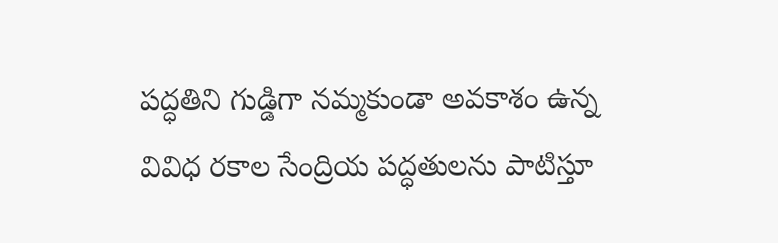పద్ధతిని గుడ్డిగా నమ్మకుండా అవకాశం ఉన్న వివిధ రకాల సేంద్రియ పద్ధతులను పాటిస్తూ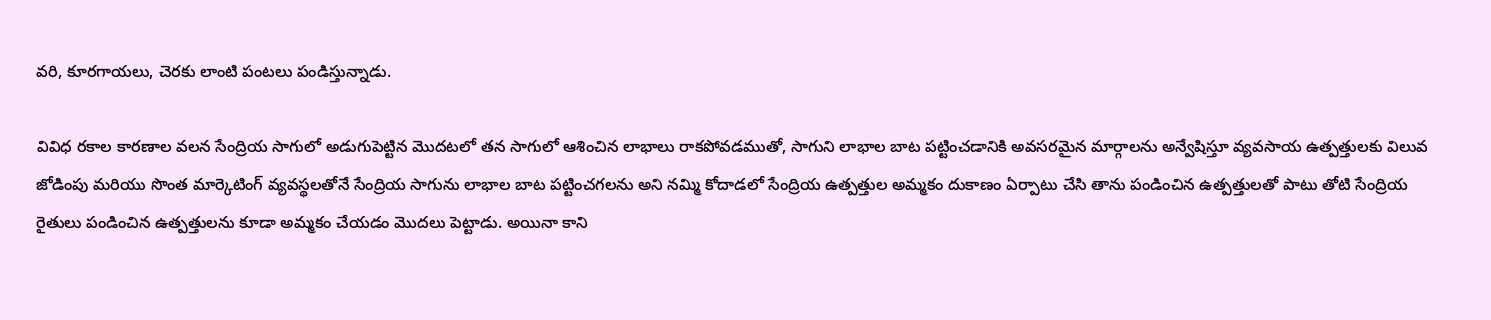వరి, కూరగాయలు, చెరకు లాంటి పంటలు పండిస్తున్నాడు.

వివిధ రకాల కారణాల వలన సేంద్రియ సాగులో అడుగుపెట్టిన మొదటలో తన సాగులో ఆశించిన లాభాలు రాకపోవడముతో, సాగుని లాభాల బాట పట్టించడానికి అవసరమైన మార్గాలను అన్వేషిస్తూ వ్యవసాయ ఉత్పత్తులకు విలువ జోడింపు మరియు సొంత మార్కెటింగ్‌ వ్యవస్థలతోనే సేంద్రియ సాగును లాభాల బాట పట్టించగలను అని నమ్మి కోదాడలో సేంద్రియ ఉత్పత్తుల అమ్మకం దుకాణం ఏర్పాటు చేసి తాను పండించిన ఉత్పత్తులతో పాటు తోటి సేంద్రియ రైతులు పండించిన ఉత్పత్తులను కూడా అమ్మకం చేయడం మొదలు పెట్టాడు. అయినా కాని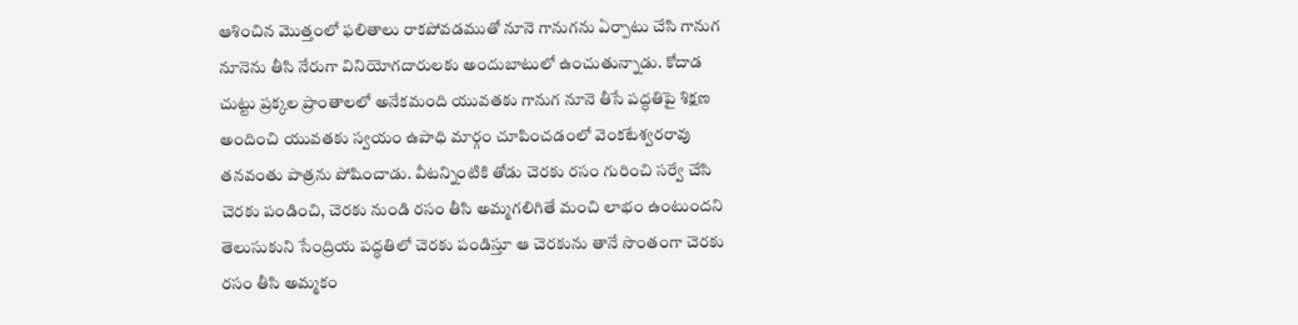ఆశించిన మొత్తంలో ఫలితాలు రాకపోవడముతో నూనె గానుగను ఏర్పాటు చేసి గానుగ నూనెను తీసి నేరుగా వినియోగదారులకు అందుబాటులో ఉంచుతున్నాడు. కోదాడ చుట్టు ప్రక్కల ప్రాంతాలలో అనేకమంది యువతకు గానుగ నూనె తీసే పద్ధతిపై శిక్షణ అందించి యువతకు స్వయం ఉపాధి మార్గం చూపించడంలో వెంకటేశ్వరరావు తనవంతు పాత్రను పోషించాడు. వీటన్నింటికి తోడు చెరకు రసం గురించి సర్వే చేసి చెరకు పండించి, చెరకు నుండి రసం తీసి అమ్మగలిగితే మంచి లాభం ఉంటుందని తెలుసుకుని సేంద్రియ పద్ధతిలో చెరకు పండిస్తూ ఆ చెరకును తానే సొంతంగా చెరకు రసం తీసి అమ్మకం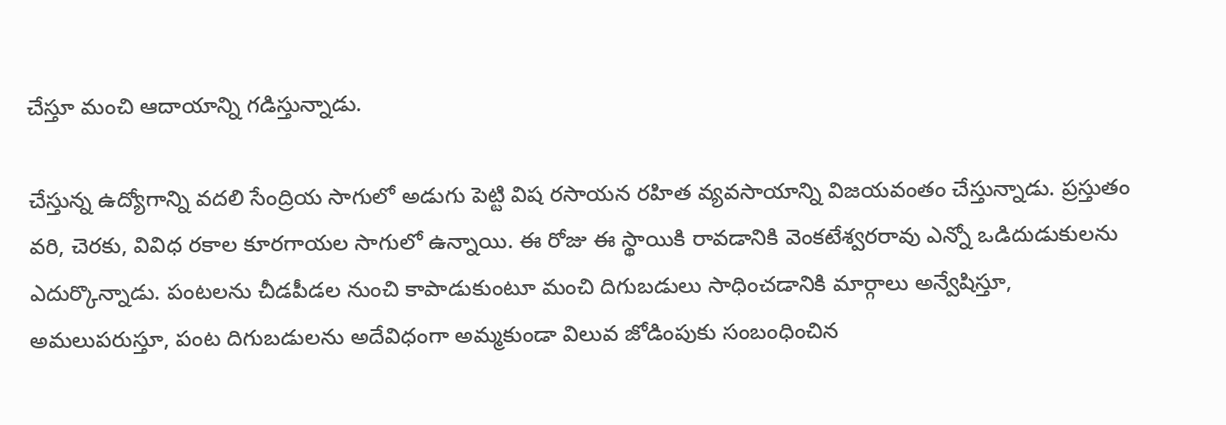చేస్తూ మంచి ఆదాయాన్ని గడిస్తున్నాడు.

చేస్తున్న ఉద్యోగాన్ని వదలి సేంద్రియ సాగులో అడుగు పెట్టి విష రసాయన రహిత వ్యవసాయాన్ని విజయవంతం చేస్తున్నాడు. ప్రస్తుతం వరి, చెరకు, వివిధ రకాల కూరగాయల సాగులో ఉన్నాయి. ఈ రోజు ఈ స్థాయికి రావడానికి వెంకటేశ్వరరావు ఎన్నో ఒడిదుడుకులను ఎదుర్కొన్నాడు. పంటలను చీడపీడల నుంచి కాపాడుకుంటూ మంచి దిగుబడులు సాధించడానికి మార్గాలు అన్వేషిస్తూ, అమలుపరుస్తూ, పంట దిగుబడులను అదేవిధంగా అమ్మకుండా విలువ జోడింపుకు సంబంధించిన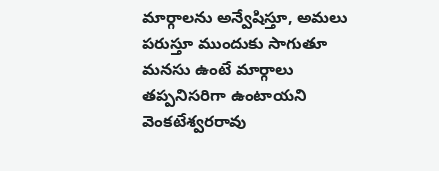మార్గాలను అన్వేషిస్తూ, అమలు పరుస్తూ ముందుకు సాగుతూ మనసు ఉంటే మార్గాలు తప్పనిసరిగా ఉంటాయని వెంకటేశ్వరరావు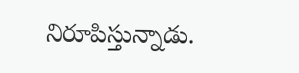నిరూపిస్తున్నాడు.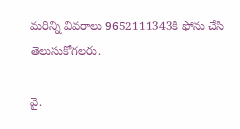మరిన్ని వివరాలు 9652111343కి ఫోను చేసి తెలుసుకోగలరు.

వై.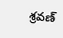శ్రవణ్‌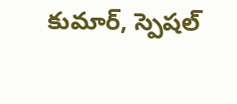కుమార్‌, స్పెషల్‌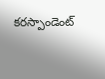కరస్పాండెంట్‌